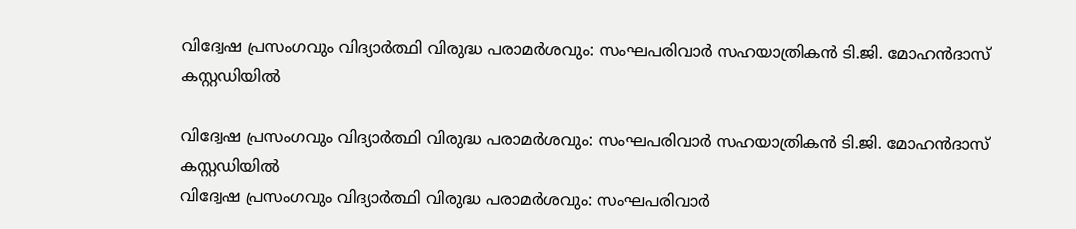വിദ്വേഷ പ്രസംഗവും വിദ്യാർത്ഥി വിരുദ്ധ പരാമർശവും: സംഘപരിവാർ സഹയാത്രികൻ ടി.ജി. മോഹൻദാസ് കസ്റ്റഡിയിൽ

വിദ്വേഷ പ്രസംഗവും വിദ്യാർത്ഥി വിരുദ്ധ പരാമർശവും: സംഘപരിവാർ സഹയാത്രികൻ ടി.ജി. മോഹൻദാസ് കസ്റ്റഡിയിൽ
വിദ്വേഷ പ്രസംഗവും വിദ്യാർത്ഥി വിരുദ്ധ പരാമർശവും: സംഘപരിവാർ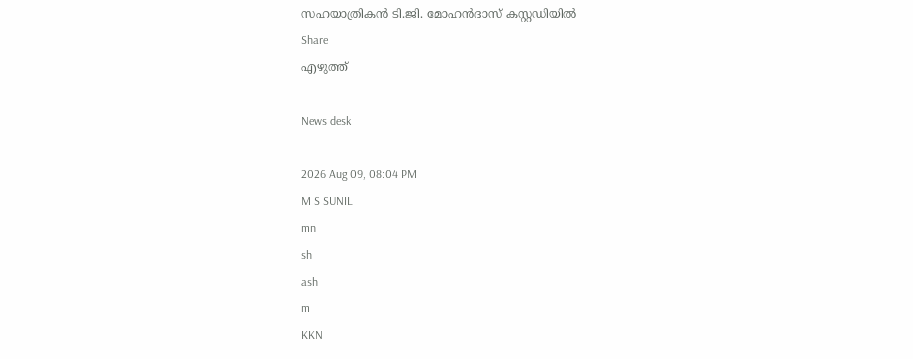സഹയാത്രികൻ ടി.ജി. മോഹൻദാസ് കസ്റ്റഡിയിൽ
Share
എഴുത്ത്

News desk

2026 Aug 09, 08:04 PM
M S SUNIL
mn
sh
ash
m
KKN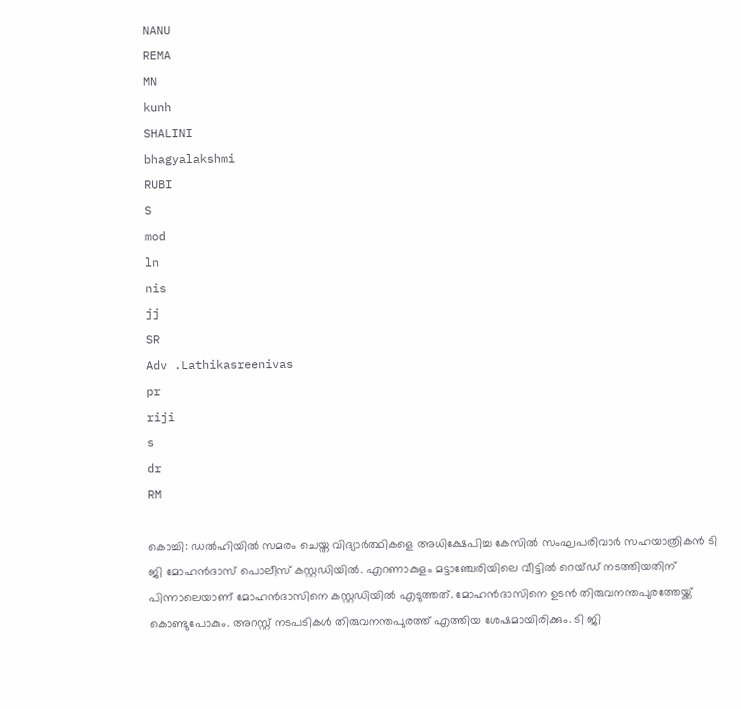NANU
REMA
MN
kunh
SHALINI
bhagyalakshmi
RUBI
S
mod
ln
nis
jj
SR
Adv .Lathikasreenivas
pr
riji
s
dr
RM

കൊച്ചി: ഡൽഹിയിൽ സമരം ചെയ്ത വിദ്യാർത്ഥികളെ അധിക്ഷേപിച്ച കേസിൽ സംഘപരിവാർ സഹയാത്രികൻ ടി ജി മോഹൻദാസ് പൊലീസ് കസ്റ്റഡിയിൽ. എറണാകുളം മട്ടാഞ്ചേരിയിലെ വീട്ടിൽ റെയ്ഡ് നടത്തിയതിന് പിന്നാലെയാണ് മോഹൻദാസിനെ കസ്റ്റഡിയിൽ എടുത്തത്. മോഹൻദാസിനെ ഉടൻ തിരുവനന്തപുരത്തേയ്ക്ക് കൊണ്ടുപോകും. അറസ്റ്റ് നടപടികൾ തിരുവനന്തപുരത്ത് എത്തിയ ശേഷമായിരിക്കും. ടി ജി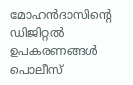മോഹൻദാസിന്റെ ഡിജിറ്റൽ ഉപകരണങ്ങൾ പൊലീസ്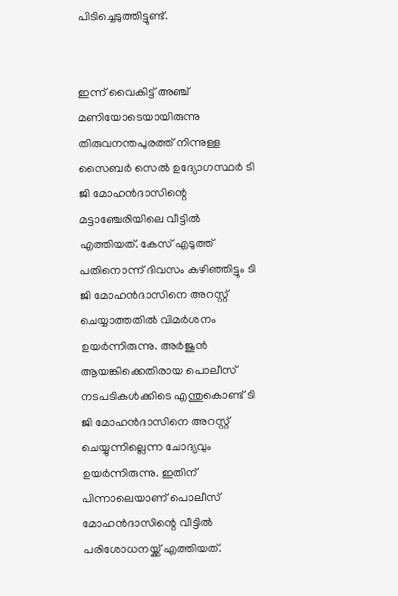പിടിച്ചെടുത്തിട്ടുണ്ട്.


ഇന്ന് വൈകിട്ട് അഞ്ച് മണിയോടെയായിരുന്നു തിരുവനന്തപുരത്ത് നിന്നുള്ള സൈബർ സെൽ ഉദ്യോഗസ്ഥർ ടി ജി മോഹൻദാസിന്റെ മട്ടാഞ്ചേരിയിലെ വീട്ടിൽ എത്തിയത്. കേസ് എടുത്ത് പതിനൊന്ന് ദിവസം കഴിഞ്ഞിട്ടും ടി ജി മോഹൻദാസിനെ അറസ്റ്റ് ചെയ്യാത്തതിൽ വിമർശനം ഉയർന്നിരുന്നു. അർജുൻ ആയങ്കിക്കെതിരായ പൊലീസ് നടപടികൾക്കിടെ എന്തുകൊണ്ട് ടി ജി മോഹൻദാസിനെ അറസ്റ്റ് ചെയ്യുന്നില്ലെന്ന ചോദ്യവും ഉയർന്നിരുന്നു. ഇതിന് പിന്നാലെയാണ് പൊലീസ് മോഹൻദാസിന്റെ വീട്ടിൽ പരിശോധനയ്ക്ക് എത്തിയത്.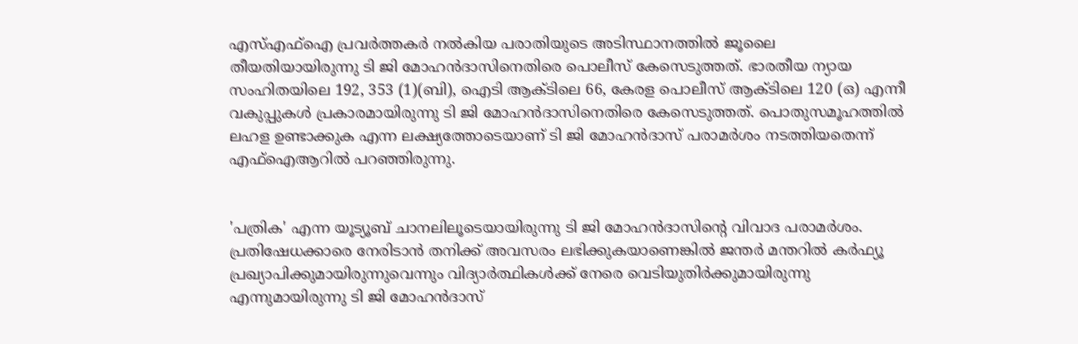എസ്എഫ്‌ഐ പ്രവർത്തകർ നൽകിയ പരാതിയുടെ അടിസ്ഥാനത്തിൽ ജൂലൈ തീയതിയായിരുന്നു ടി ജി മോഹൻദാസിനെതിരെ പൊലീസ് കേസെടുത്തത്. ഭാരതീയ ന്യായ സംഹിതയിലെ 192, 353 (1)(ബി), ഐടി ആക്ടിലെ 66, കേരള പൊലീസ് ആക്ടിലെ 120 (ഒ) എന്നീ വകുപ്പുകൾ പ്രകാരമായിരുന്നു ടി ജി മോഹൻദാസിനെതിരെ കേസെടുത്തത്. പൊതുസമൂഹത്തിൽ ലഹള ഉണ്ടാക്കുക എന്ന ലക്ഷ്യത്തോടെയാണ് ടി ജി മോഹൻദാസ് പരാമർശം നടത്തിയതെന്ന് എഫ്‌ഐആറിൽ പറഞ്ഞിരുന്നു.


'പത്രിക' എന്ന യൂട്യൂബ് ചാനലിലൂടെയായിരുന്നു ടി ജി മോഹൻദാസിന്റെ വിവാദ പരാമർശം. പ്രതിഷേധക്കാരെ നേരിടാൻ തനിക്ക് അവസരം ലഭിക്കുകയാണെങ്കിൽ ജന്തർ മന്തറിൽ കർഫ്യൂ പ്രഖ്യാപിക്കുമായിരുന്നുവെന്നും വിദ്യാർത്ഥികൾക്ക് നേരെ വെടിയുതിർക്കുമായിരുന്നു എന്നുമായിരുന്നു ടി ജി മോഹൻദാസ്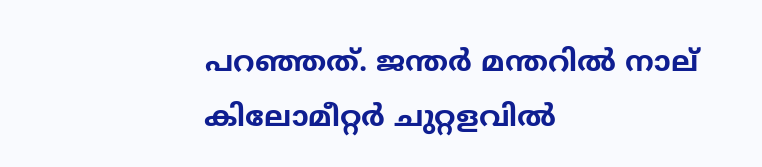പറഞ്ഞത്. ജന്തർ മന്തറിൽ നാല് കിലോമീറ്റർ ചുറ്റളവിൽ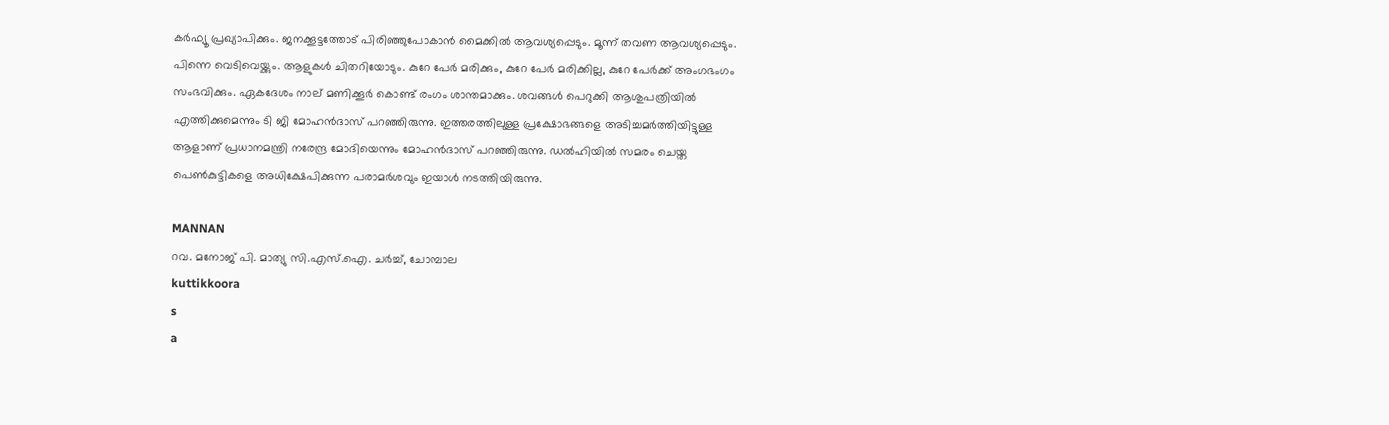കർഫ്യൂ പ്രഖ്യാപിക്കും. ജനക്കൂട്ടത്തോട് പിരിഞ്ഞുപോകാൻ മൈക്കിൽ ആവശ്യപ്പെടും. മൂന്ന് തവണ ആവശ്യപ്പെടും. പിന്നെ വെടിവെയ്ക്കും. ആളുകൾ ചിതറിയോടും. കുറേ പേർ മരിക്കും, കുറേ പേർ മരിക്കില്ല, കുറേ പേർക്ക് അംഗഭംഗം സംഭവിക്കും. ഏകദേശം നാല് മണിക്കൂർ കൊണ്ട് രംഗം ശാന്തമാക്കും. ശവങ്ങൾ പെറുക്കി ആശുപത്രിയിൽ എത്തിക്കുമെന്നും ടി ജി മോഹൻദാസ് പറഞ്ഞിരുന്നു. ഇത്തരത്തിലുള്ള പ്രക്ഷോഭങ്ങളെ അടിച്ചമർത്തിയിട്ടുള്ള ആളാണ് പ്രധാനമന്ത്രി നരേന്ദ്ര മോദിയെന്നും മോഹൻദാസ് പറഞ്ഞിരുന്നു. ഡൽഹിയിൽ സമരം ചെയ്ത പെൺകുട്ടികളെ അധിക്ഷേപിക്കുന്ന പരാമർശവും ഇയാൾ നടത്തിയിരുന്നു.

MANNAN
റവ. മനോജ് പി. മാത്യു സി.എസ്.ഐ. ചർച്ച്, ചോമ്പാല
kuttikkoora
s
a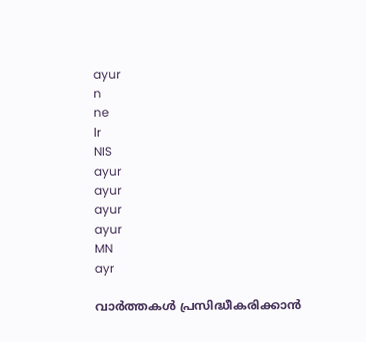ayur
n
ne
lr
NIS
ayur
ayur
ayur
ayur
MN
ayr

വാർത്തകൾ പ്രസിദ്ധീകരിക്കാൻ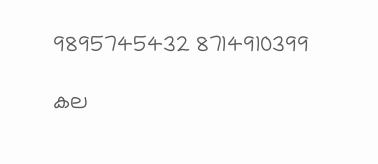9895745432 8714910399

കല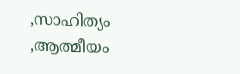,സാഹിത്യം ,ആത്മീയം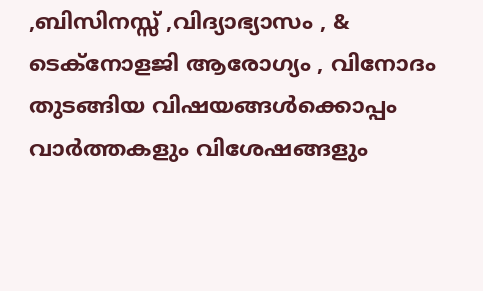,ബിസിനസ്സ് ,വിദ്യാഭ്യാസം , & ടെക്‌നോളജി ആരോഗ്യം , വിനോദം തുടങ്ങിയ വിഷയങ്ങൾക്കൊപ്പം വാർത്തകളും വിശേഷങ്ങളും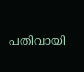പതിവായി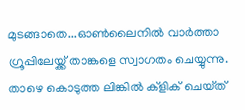മുടങ്ങാതെ...ഓൺലൈനിൽ വാർത്താ ഗ്രൂപ്പിലേയ്ക്ക് താങ്കളെ സ്വാഗതം ചെയ്യുന്നു. താഴെ കൊടുത്ത ലിങ്കിൽ ക്ളിക് ചെയ്‌ത്‌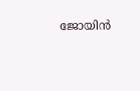ജോയിൻ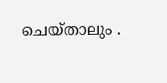ചെയ്‌താലും .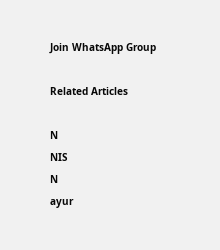Join WhatsApp Group

Related Articles

N
NIS
N
ayur